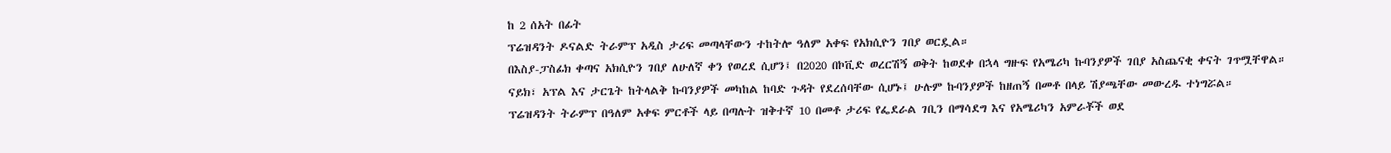ከ 2 ሰአት በፊት
ፕሬዝዳንት ዶናልድ ትራምፕ አዲስ ታሪፍ መጣላቸውን ተከትሎ ዓለም አቀፍ የአክሲዮን ገበያ ወርዷል።
በእስያ-ፓስፊክ ቀጣና አክሲዮን ገበያ ለሁለኛ ቀን የወረደ ሲሆን፤ በ2020 በኮቪድ ወረርሽኝ ወቅት ከወደቀ በኋላ ግዙፍ የአሜሪካ ኩባንያዎች ገበያ አስጨናቂ ቀናት ገጥሟቸዋል።
ናይክ፣ አፕል እና ታርጌት ከትላልቅ ኩባንያዎች መካከል ከባድ ጉዳት የደረሰባቸው ሲሆኑ፤ ሁሉም ኩባንያዎች ከዘጠኝ በመቶ በላይ ሽያጫቸው መውረዱ ተነግሯል።
ፕሬዝዳንት ትራምፕ በዓለም አቀፍ ምርቶች ላይ በጣሉት ዝቅተኛ 10 በመቶ ታሪፍ የፌደራል ገቢን በማሳደግ እና የአሜሪካን አምራቾች ወደ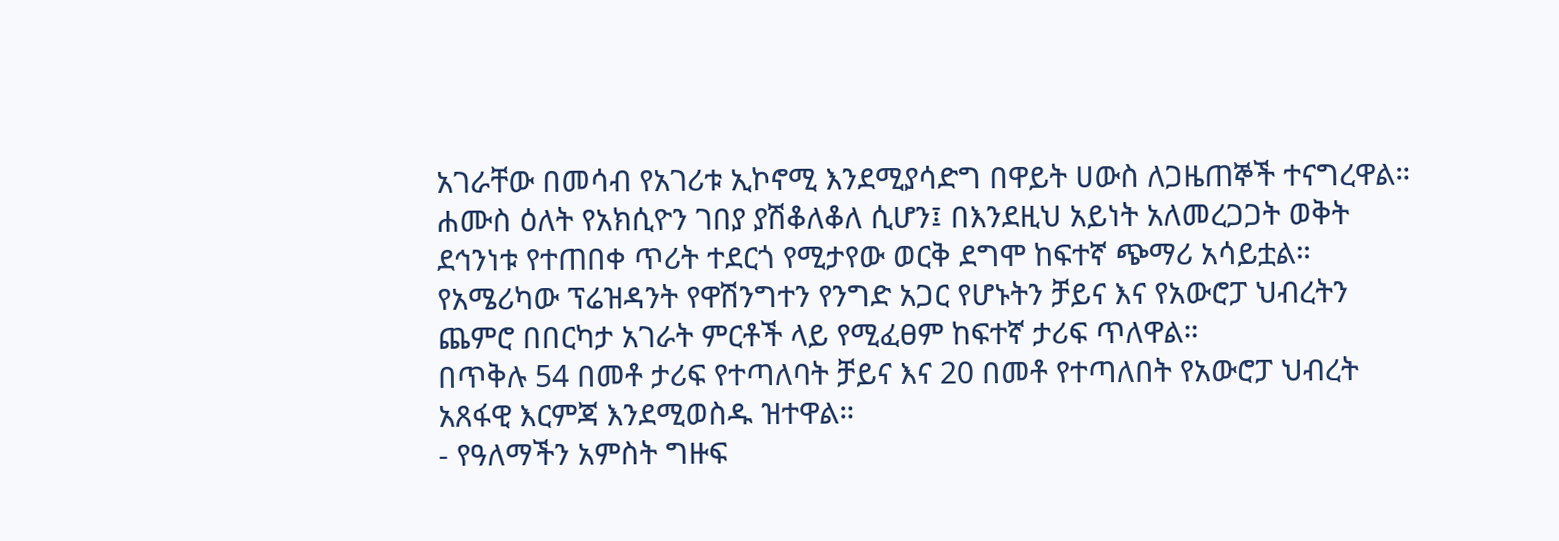አገራቸው በመሳብ የአገሪቱ ኢኮኖሚ እንደሚያሳድግ በዋይት ሀውስ ለጋዜጠኞች ተናግረዋል።
ሐሙስ ዕለት የአክሲዮን ገበያ ያሽቆለቆለ ሲሆን፤ በእንደዚህ አይነት አለመረጋጋት ወቅት ደኅንነቱ የተጠበቀ ጥሪት ተደርጎ የሚታየው ወርቅ ደግሞ ከፍተኛ ጭማሪ አሳይቷል።
የአሜሪካው ፕሬዝዳንት የዋሽንግተን የንግድ አጋር የሆኑትን ቻይና እና የአውሮፓ ህብረትን ጨምሮ በበርካታ አገራት ምርቶች ላይ የሚፈፀም ከፍተኛ ታሪፍ ጥለዋል።
በጥቅሉ 54 በመቶ ታሪፍ የተጣለባት ቻይና እና 20 በመቶ የተጣለበት የአውሮፓ ህብረት አጸፋዊ እርምጃ እንደሚወስዱ ዝተዋል።
- የዓለማችን አምስት ግዙፍ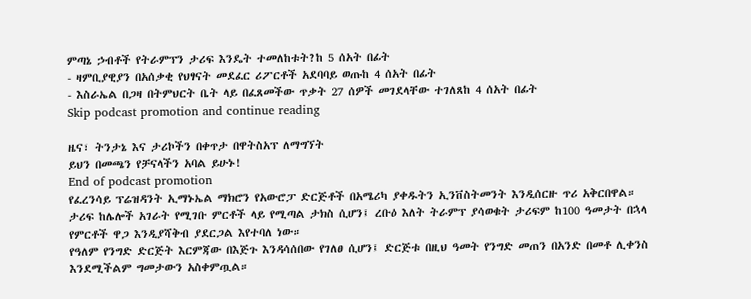ምጣኔ ኃብቶች የትራምፕን ታሪፍ እንዴት ተመለከቱት?ከ 5 ሰአት በፊት
- ዛምቢያዊያን በአሰቃቂ የህፃናት መደፈር ሪፖርቶች አደባባይ ወጡከ 4 ሰአት በፊት
- እስራኤል በጋዛ በትምህርት ቤት ላይ በፈጸመችው ጥቃት 27 ሰዎች መገደላቸው ተገለጸከ 4 ሰአት በፊት
Skip podcast promotion and continue reading

ዜና፣ ትንታኔ እና ታሪኮችን በቀጥታ በዋትስአፕ ለማግኘት
ይህን በመጫን የቻናላችን አባል ይሁኑ!
End of podcast promotion
የፈረንሳይ ፕሬዝዳንት ኢማኑኤል ማክሮን የአውሮፓ ድርጅቶች በአሜሪካ ያቀዱትን ኢንቨስትመንት እንዲሰርዙ ጥሪ አቅርበዋል።
ታሪፍ ከሌሎች አገራት የሚገቡ ምርቶች ላይ የሚጣል ታክስ ሲሆን፤ ረቡዕ እለት ትራምፕ ያሳወቁት ታሪፍም ከ100 ዓመታት በኋላ የምርቶች ዋጋ እንዲያሻቅብ ያደርጋል እየተባለ ነው።
የዓለም የንግድ ድርጅት እርምጃው በእጅጉ እንዳሳሰበው የገለፀ ሲሆን፤ ድርጅቱ በዚህ ዓመት የንግድ መጠን በአንድ በመቶ ሊቀንስ እንደሚችልም ግመታውን አስቀምጧል።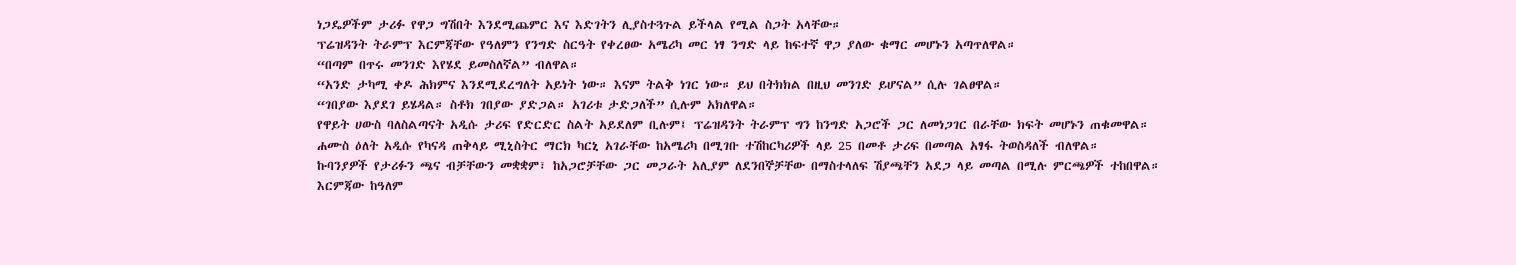ነጋዴዎችም ታሪፉ የዋጋ ግሽበት እንደሚጨምር እና እድገትን ሊያስተጓጉል ይችላል የሚል ስጋት አላቸው።
ፕሬዝዳንት ትራምፕ እርምጃቸው የዓለምን የንግድ ስርዓት የቀረፀው አሜሪካ መር ነፃ ንግድ ላይ ከፍተኛ ዋጋ ያለው ቁማር መሆኑን አጣጥለዋል።
“በጣም በጥሩ መንገድ እየሄደ ይመስለኛል” ብለዋል።
“አንድ ታካሚ ቀዶ ሕክምና እንደሚደረግለት አይነት ነው። እናም ትልቅ ነገር ነው። ይህ በትክክል በዚህ መንገድ ይሆናል” ሲሉ ገልፀዋል።
“ገበያው እያደገ ይሄዳል። ስቶክ ገበያው ያድጋል። አገሪቱ ታድጋለች” ሲሉም አክለዋል።
የዋይት ሀውስ ባለስልጣናት አዲሱ ታሪፍ የድርድር ስልት አይደለም ቢሉም፤ ፕሬዝዳንት ትራምፕ ግን ከንግድ አጋሮች ጋር ለመነጋገር በራቸው ክፍት መሆኑን ጠቁመዋል።
ሐሙስ ዕለት አዲሱ የካናዳ ጠቅላይ ሚኒስትር ማርክ ካርኒ አገራቸው ከአሜሪካ በሚገቡ ተሽከርካሪዎች ላይ 25 በመቶ ታሪፍ በመጣል አፃፋ ትወስዳለች ብለዋል።
ኩባንያዎች የታሪፉን ጫና ብቻቸውን መቋቋም፣ ከአጋሮቻቸው ጋር መጋራት አሊያም ለደንበኞቻቸው በማስተላለፍ ሽያጫቸን አደጋ ላይ መጣል በሚሉ ምርጫዎች ተከበዋል።
እርምጃው ከዓለም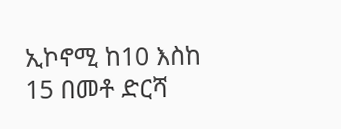ኢኮኖሚ ከ10 እስከ 15 በመቶ ድርሻ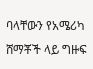ባላቸውን የአሜሪካ ሸማቾች ላይ ግዙፍ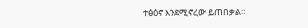ተፅዕኖ እንደሚኖረው ይጠበቃል።